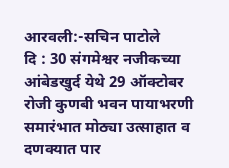आरवली:-सचिन पाटोले
दि : 30 संगमेश्वर नजीकच्या आंबेडखुर्द येथे 29 ऑक्टोबर रोजी कुणबी भवन पायाभरणी समारंभात मोठ्या उत्साहात व दणक्यात पार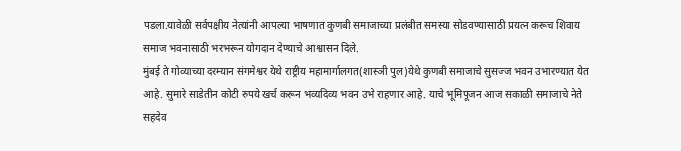पडला.यावेळी सर्वपक्षीय नेत्यांनी आपल्या भाषणात कुणबी समाजाच्या प्रलंबीत समस्या सोडवण्यासाठी प्रयत्न करूच शिवाय समाज भवनासाठी भरभरून योगदान देण्याचे आश्वासन दिले.
मुंबई ते गोव्याच्या दरम्यान संगमेश्वर येथे राष्ट्रीय महामार्गालगत(शास्ञी पुल)येथे कुणबी समाजाचे सुसज्ज भवन उभारण्यात येत आहे. सुमारे साडेतीन कोटी रुपये खर्च करून भव्यदिव्य भवन उभे राहणार आहे. याचे भूमिपूजन आज सकाळी समाजाचे नेते सहदेव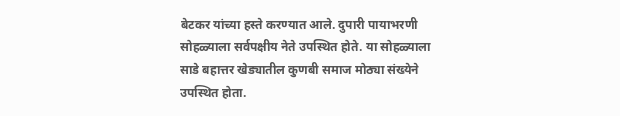बेटकर यांच्या हस्ते करण्यात आले. दुपारी पायाभरणी सोहळ्याला सर्वपक्षीय नेते उपस्थित होते. या सोहळ्याला साडे बहात्तर खेड्यातील कुणबी समाज मोठ्या संख्येने उपस्थित होता.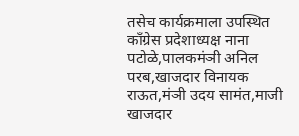तसेच कार्यक्रमाला उपस्थित काँग्रेस प्रदेशाध्यक्ष नाना पटोळे,पालकमंञी अनिल परब,खाजदार विनायक राऊत,मंञी उदय सामंत,माजी खाजदार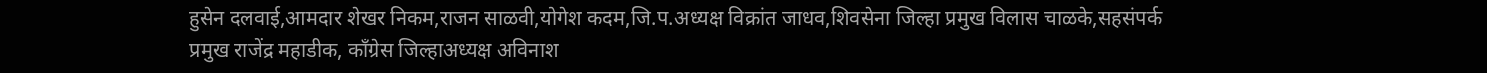हुसेन दलवाई,आमदार शेखर निकम,राजन साळवी,योगेश कदम,जि.प.अध्यक्ष विक्रांत जाधव,शिवसेना जिल्हा प्रमुख विलास चाळके,सहसंपर्क प्रमुख राजेंद्र महाडीक, काँग्रेस जिल्हाअध्यक्ष अविनाश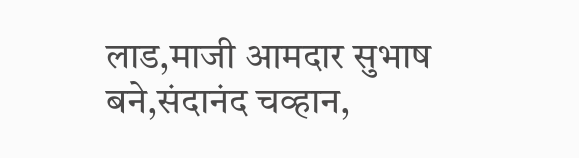लाड,माजी आमदार सुभाष बने,संदानंद चव्हान,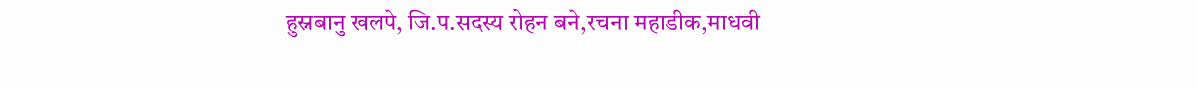हुस्नबानु खलपे, जि.प.सदस्य रोहन बने,रचना महाडीक,माधवी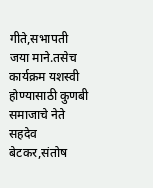गीते,सभापती जया माने.तसेच कार्यक्रम यशस्वी होण्यासाठी कुणबी समाजाचे नेते सहदेव बेटकर,संतोष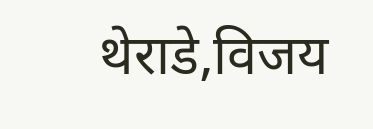थेराडे,विजय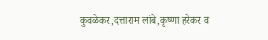कुवळेकर,दत्ताराम लांबे,कृष्णा हरेकर व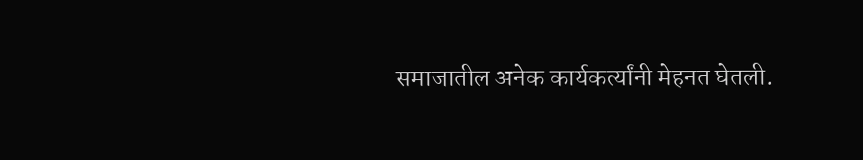समाजातील अनेक कार्यकर्त्यांनी मेहनत घेतली.